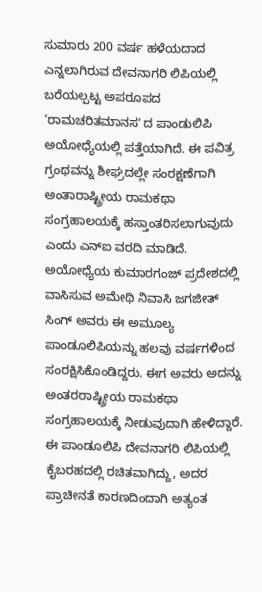ಸುಮಾರು 200 ವರ್ಷ ಹಳೆಯದಾದ ಎನ್ನಲಾಗಿರುವ ದೇವನಾಗರಿ ಲಿಪಿಯಲ್ಲಿ ಬರೆಯಲ್ಪಟ್ಟ ಅಪರೂಪದ ‘ರಾಮಚರಿತಮಾನಸʼ ದ ಪಾಂಡುಲಿಪಿ ಅಯೋಧ್ಯೆಯಲ್ಲಿ ಪತ್ತೆಯಾಗಿದೆ. ಈ ಪವಿತ್ರ ಗ್ರಂಥವನ್ನು ಶೀಘ್ರದಲ್ಲೇ ಸಂರಕ್ಷಣೆಗಾಗಿ ಅಂತಾರಾಷ್ಟ್ರೀಯ ರಾಮಕಥಾ ಸಂಗ್ರಹಾಲಯಕ್ಕೆ ಹಸ್ತಾಂತರಿಸಲಾಗುವುದು ಎಂದು ಎನ್ಐ ವರದಿ ಮಾಡಿದೆ. ಅಯೋಧ್ಯೆಯ ಕುಮಾರಗಂಜ್ ಪ್ರದೇಶದಲ್ಲಿ ವಾಸಿಸುವ ಅಮೇಥಿ ನಿವಾಸಿ ಜಗಜೀತ್ ಸಿಂಗ್ ಅವರು ಈ ಅಮೂಲ್ಯ ಪಾಂಡೂಲಿಪಿಯನ್ನು ಹಲವು ವರ್ಷಗಳಿಂದ ಸಂರಕ್ಷಿಸಿಕೊಂಡಿದ್ದರು. ಈಗ ಅವರು ಅದನ್ನು ಅಂತರರಾಷ್ಟ್ರೀಯ ರಾಮಕಥಾ ಸಂಗ್ರಹಾಲಯಕ್ಕೆ ನೀಡುವುದಾಗಿ ಹೇಳಿದ್ದಾರೆ. ಈ ಪಾಂಡೂಲಿಪಿ ದೇವನಾಗರಿ ಲಿಪಿಯಲ್ಲಿ ಕೈಬರಹದಲ್ಲಿ ರಚಿತವಾಗಿದ್ದು, ಅದರ ಪ್ರಾಚೀನತೆ ಕಾರಣದಿಂದಾಗಿ ಅತ್ಯಂತ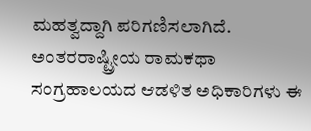ಮಹತ್ವದ್ದಾಗಿ ಪರಿಗಣಿಸಲಾಗಿದೆ. ಅಂತರರಾಷ್ಟ್ರೀಯ ರಾಮಕಥಾ ಸಂಗ್ರಹಾಲಯದ ಆಡಳಿತ ಅಧಿಕಾರಿಗಳು ಈ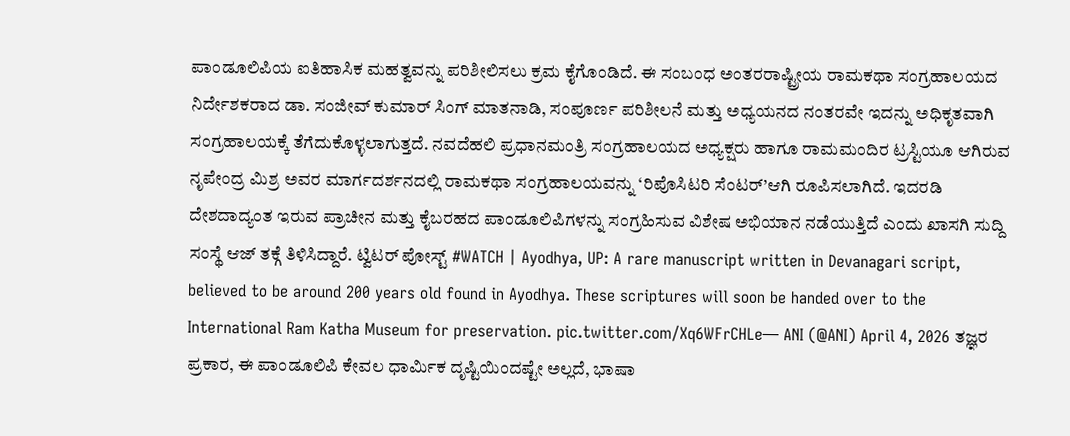ಪಾಂಡೂಲಿಪಿಯ ಐತಿಹಾಸಿಕ ಮಹತ್ವವನ್ನು ಪರಿಶೀಲಿಸಲು ಕ್ರಮ ಕೈಗೊಂಡಿದೆ. ಈ ಸಂಬಂಧ ಅಂತರರಾಷ್ಟ್ರೀಯ ರಾಮಕಥಾ ಸಂಗ್ರಹಾಲಯದ ನಿರ್ದೇಶಕರಾದ ಡಾ. ಸಂಜೀವ್ ಕುಮಾರ್ ಸಿಂಗ್ ಮಾತನಾಡಿ, ಸಂಪೂರ್ಣ ಪರಿಶೀಲನೆ ಮತ್ತು ಅಧ್ಯಯನದ ನಂತರವೇ ಇದನ್ನು ಅಧಿಕೃತವಾಗಿ ಸಂಗ್ರಹಾಲಯಕ್ಕೆ ತೆಗೆದುಕೊಳ್ಳಲಾಗುತ್ತದೆ. ನವದೆಹಲಿ ಪ್ರಧಾನಮಂತ್ರಿ ಸಂಗ್ರಹಾಲಯದ ಅಧ್ಯಕ್ಷರು ಹಾಗೂ ರಾಮಮಂದಿರ ಟ್ರಸ್ಟಿಯೂ ಆಗಿರುವ ನೃಪೇಂದ್ರ ಮಿಶ್ರ ಅವರ ಮಾರ್ಗದರ್ಶನದಲ್ಲಿ ರಾಮಕಥಾ ಸಂಗ್ರಹಾಲಯವನ್ನು ‘ರಿಪೊಸಿಟರಿ ಸೆಂಟರ್’ಆಗಿ ರೂಪಿಸಲಾಗಿದೆ. ಇದರಡಿ ದೇಶದಾದ್ಯಂತ ಇರುವ ಪ್ರಾಚೀನ ಮತ್ತು ಕೈಬರಹದ ಪಾಂಡೂಲಿಪಿಗಳನ್ನು ಸಂಗ್ರಹಿಸುವ ವಿಶೇಷ ಅಭಿಯಾನ ನಡೆಯುತ್ತಿದೆ ಎಂದು ಖಾಸಗಿ ಸುದ್ದಿ ಸಂಸ್ಥೆ ಆಜ್ ತಕ್ಗೆ ತಿಳಿಸಿದ್ದಾರೆ. ಟ್ವಿಟರ್ ಪೋಸ್ಟ್ #WATCH | Ayodhya, UP: A rare manuscript written in Devanagari script, believed to be around 200 years old found in Ayodhya. These scriptures will soon be handed over to the International Ram Katha Museum for preservation. pic.twitter.com/Xq6WFrCHLe— ANI (@ANI) April 4, 2026 ತಜ್ಞರ ಪ್ರಕಾರ, ಈ ಪಾಂಡೂಲಿಪಿ ಕೇವಲ ಧಾರ್ಮಿಕ ದೃಷ್ಟಿಯಿಂದಷ್ಟೇ ಅಲ್ಲದೆ, ಭಾಷಾ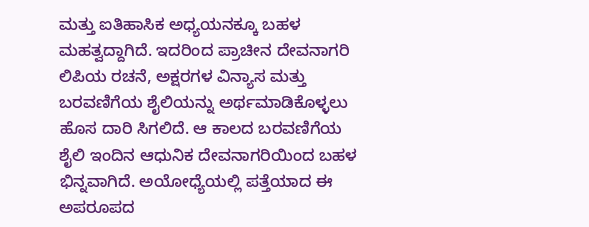ಮತ್ತು ಐತಿಹಾಸಿಕ ಅಧ್ಯಯನಕ್ಕೂ ಬಹಳ ಮಹತ್ವದ್ದಾಗಿದೆ. ಇದರಿಂದ ಪ್ರಾಚೀನ ದೇವನಾಗರಿ ಲಿಪಿಯ ರಚನೆ, ಅಕ್ಷರಗಳ ವಿನ್ಯಾಸ ಮತ್ತು ಬರವಣಿಗೆಯ ಶೈಲಿಯನ್ನು ಅರ್ಥಮಾಡಿಕೊಳ್ಳಲು ಹೊಸ ದಾರಿ ಸಿಗಲಿದೆ. ಆ ಕಾಲದ ಬರವಣಿಗೆಯ ಶೈಲಿ ಇಂದಿನ ಆಧುನಿಕ ದೇವನಾಗರಿಯಿಂದ ಬಹಳ ಭಿನ್ನವಾಗಿದೆ. ಅಯೋಧ್ಯೆಯಲ್ಲಿ ಪತ್ತೆಯಾದ ಈ ಅಪರೂಪದ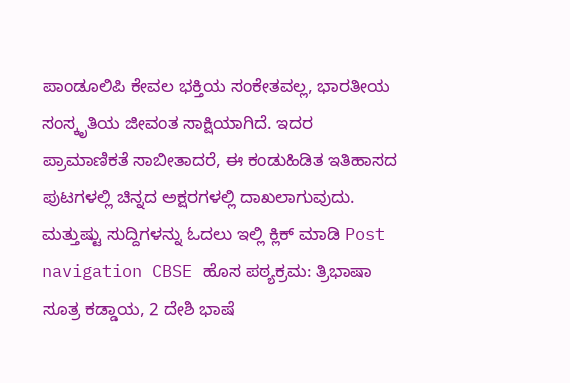ಪಾಂಡೂಲಿಪಿ ಕೇವಲ ಭಕ್ತಿಯ ಸಂಕೇತವಲ್ಲ, ಭಾರತೀಯ ಸಂಸ್ಕೃತಿಯ ಜೀವಂತ ಸಾಕ್ಷಿಯಾಗಿದೆ. ಇದರ ಪ್ರಾಮಾಣಿಕತೆ ಸಾಬೀತಾದರೆ, ಈ ಕಂಡುಹಿಡಿತ ಇತಿಹಾಸದ ಪುಟಗಳಲ್ಲಿ ಚಿನ್ನದ ಅಕ್ಷರಗಳಲ್ಲಿ ದಾಖಲಾಗುವುದು. ಮತ್ತುಷ್ಟು ಸುದ್ದಿಗಳನ್ನು ಓದಲು ಇಲ್ಲಿ ಕ್ಲಿಕ್ ಮಾಡಿ Post navigation CBSE ಹೊಸ ಪಠ್ಯಕ್ರಮ: ತ್ರಿಭಾಷಾ ಸೂತ್ರ ಕಡ್ಡಾಯ, 2 ದೇಶಿ ಭಾಷೆ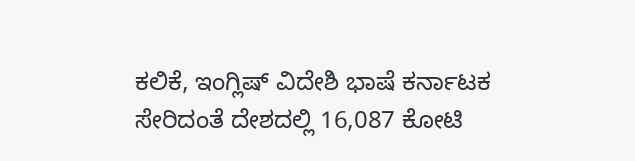ಕಲಿಕೆ, ಇಂಗ್ಲಿಷ್ ವಿದೇಶಿ ಭಾಷೆ ಕರ್ನಾಟಕ ಸೇರಿದಂತೆ ದೇಶದಲ್ಲಿ 16,087 ಕೋಟಿ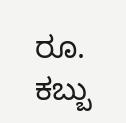ರೂ. ಕಬ್ಬು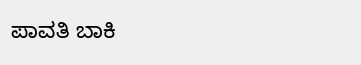ಪಾವತಿ ಬಾಕಿ